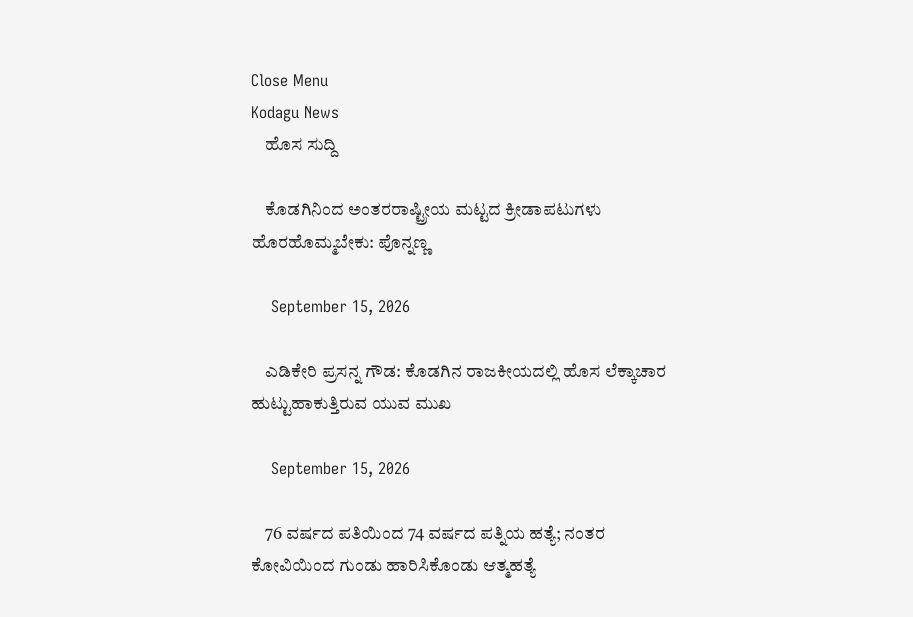Close Menu
Kodagu News
    ಹೊಸ ಸುದ್ದಿ

    ಕೊಡಗಿನಿಂದ ಅಂತರರಾಷ್ಟ್ರೀಯ ಮಟ್ಟದ ಕ್ರೀಡಾಪಟುಗಳು ಹೊರಹೊಮ್ಮಬೇಕು: ಪೊನ್ನಣ್ಣ

    September 15, 2026

    ಎಡಿಕೇರಿ ಪ್ರಸನ್ನ ಗೌಡ: ಕೊಡಗಿನ ರಾಜಕೀಯದಲ್ಲಿ ಹೊಸ ಲೆಕ್ಕಾಚಾರ ಹುಟ್ಟುಹಾಕುತ್ತಿರುವ ಯುವ ಮುಖ

    September 15, 2026

    76 ವರ್ಷದ ಪತಿಯಿಂದ 74 ವರ್ಷದ ಪತ್ನಿಯ ಹತ್ಯೆ; ನಂತರ ಕೋವಿಯಿಂದ ಗುಂಡು ಹಾರಿಸಿಕೊಂಡು ಆತ್ಮಹತ್ಯೆ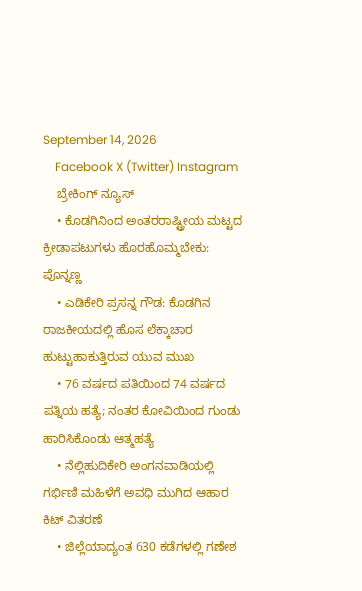September 14, 2026
    Facebook X (Twitter) Instagram
    ಬ್ರೇಕಿಂಗ್ ನ್ಯೂಸ್
    • ಕೊಡಗಿನಿಂದ ಅಂತರರಾಷ್ಟ್ರೀಯ ಮಟ್ಟದ ಕ್ರೀಡಾಪಟುಗಳು ಹೊರಹೊಮ್ಮಬೇಕು: ಪೊನ್ನಣ್ಣ
    • ಎಡಿಕೇರಿ ಪ್ರಸನ್ನ ಗೌಡ: ಕೊಡಗಿನ ರಾಜಕೀಯದಲ್ಲಿ ಹೊಸ ಲೆಕ್ಕಾಚಾರ ಹುಟ್ಟುಹಾಕುತ್ತಿರುವ ಯುವ ಮುಖ
    • 76 ವರ್ಷದ ಪತಿಯಿಂದ 74 ವರ್ಷದ ಪತ್ನಿಯ ಹತ್ಯೆ; ನಂತರ ಕೋವಿಯಿಂದ ಗುಂಡು ಹಾರಿಸಿಕೊಂಡು ಆತ್ಮಹತ್ಯೆ
    • ನೆಲ್ಲಿಹುದಿಕೇರಿ ಅಂಗನವಾಡಿಯಲ್ಲಿ ಗರ್ಭಿಣಿ ಮಹಿಳೆಗೆ ಅವಧಿ ಮುಗಿದ ಆಹಾರ ಕಿಟ್ ವಿತರಣೆ
    • ಜಿಲ್ಲೆಯಾದ್ಯಂತ 630 ಕಡೆಗಳಲ್ಲಿ ಗಣೇಶ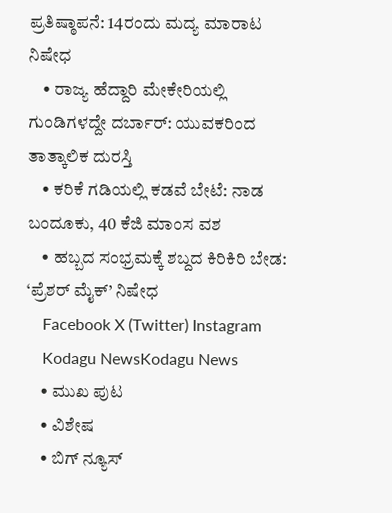ಪ್ರತಿಷ್ಠಾಪನೆ: 14ರಂದು ಮದ್ಯ ಮಾರಾಟ ನಿಷೇಧ
    • ರಾಜ್ಯ ಹೆದ್ದಾರಿ ಮೇಕೇರಿಯಲ್ಲಿ ಗುಂಡಿಗಳದ್ದೇ ದರ್ಬಾರ್: ಯುವಕರಿಂದ ತಾತ್ಕಾಲಿಕ ದುರಸ್ತಿ
    • ಕರಿಕೆ ಗಡಿಯಲ್ಲಿ ಕಡವೆ ಬೇಟೆ: ನಾಡ ಬಂದೂಕು, 40 ಕೆಜಿ ಮಾಂಸ ವಶ
    • ಹಬ್ಬದ ಸಂಭ್ರಮಕ್ಕೆ ಶಬ್ದದ ಕಿರಿಕಿರಿ ಬೇಡ: ‘ಪ್ರೆಶರ್ ಮೈಕ್’ ನಿಷೇಧ
    Facebook X (Twitter) Instagram
    Kodagu NewsKodagu News
    • ಮುಖ ಪುಟ
    • ವಿಶೇಷ
    • ಬಿಗ್ ನ್ಯೂಸ್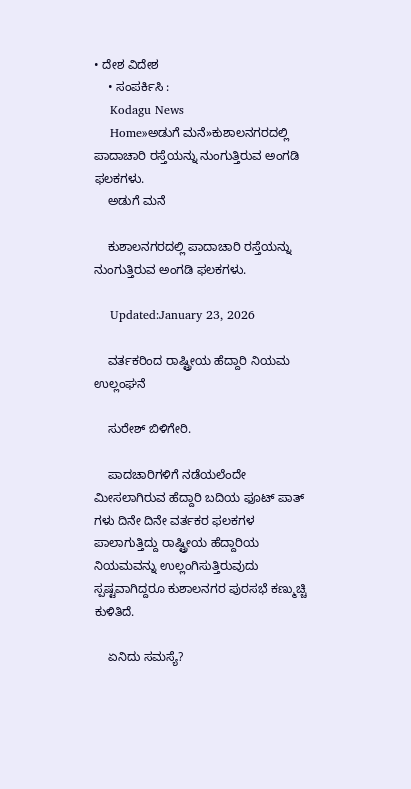• ದೇಶ ವಿದೇಶ
    • ಸಂಪರ್ಕಿಸಿ :
    Kodagu News
    Home»ಅಡುಗೆ ಮನೆ»ಕುಶಾಲನಗರದಲ್ಲಿ ಪಾದಾಚಾರಿ ರಸ್ತೆಯನ್ನು ನುಂಗುತ್ತಿರುವ ಅಂಗಡಿ ಫಲಕಗಳು.
    ಅಡುಗೆ ಮನೆ

    ಕುಶಾಲನಗರದಲ್ಲಿ ಪಾದಾಚಾರಿ ರಸ್ತೆಯನ್ನು ನುಂಗುತ್ತಿರುವ ಅಂಗಡಿ ಫಲಕಗಳು.

    Updated:January 23, 2026

    ವರ್ತಕರಿಂದ ರಾಷ್ಟ್ರೀಯ ಹೆದ್ದಾರಿ ನಿಯಮ ಉಲ್ಲಂಘನೆ

    ಸುರೇಶ್ ಬಿಳಿಗೇರಿ.

    ಪಾದಚಾರಿಗಳಿಗೆ ನಡೆಯಲೆಂದೇ ಮೀಸಲಾಗಿರುವ ಹೆದ್ದಾರಿ ಬದಿಯ ಫೂಟ್ ಪಾತ್ ಗಳು ದಿನೇ ದಿನೇ ವರ್ತಕರ ಫಲಕಗಳ ಪಾಲಾಗುತ್ತಿದ್ದು ರಾಷ್ಟ್ರೀಯ ಹೆದ್ದಾರಿಯ ನಿಯಮವನ್ನು ಉಲ್ಲಂಗಿಸುತ್ತಿರುವುದು ಸ್ಪಷ್ಟವಾಗಿದ್ದರೂ ಕುಶಾಲನಗರ ಪುರಸಭೆ ಕಣ್ಮುಚ್ಚಿ ಕುಳಿತಿದೆ.

    ಏನಿದು ಸಮಸ್ಯೆ?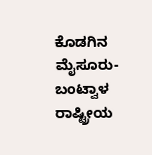ಕೊಡಗಿನ ಮೈಸೂರು- ಬಂಟ್ವಾಳ ರಾಷ್ಟ್ರೀಯ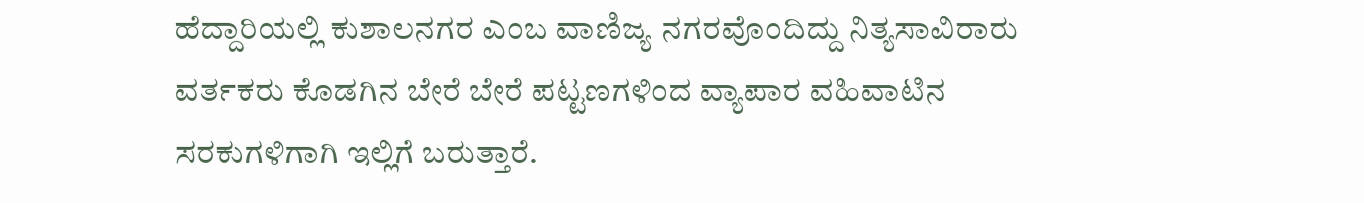ಹೆದ್ದಾರಿಯಲ್ಲಿ ಕುಶಾಲನಗರ ಎಂಬ ವಾಣಿಜ್ಯ ನಗರವೊಂದಿದ್ದು ನಿತ್ಯಸಾವಿರಾರು ವರ್ತಕರು ಕೊಡಗಿನ ಬೇರೆ ಬೇರೆ ಪಟ್ಟಣಗಳಿಂದ ವ್ಯಾಪಾರ ವಹಿವಾಟಿನ ಸರಕುಗಳಿಗಾಗಿ ಇಲ್ಲಿಗೆ ಬರುತ್ತಾರೆ.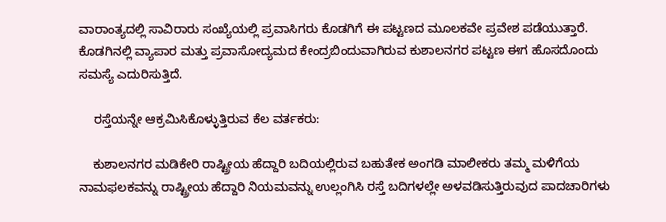ವಾರಾಂತ್ಯದಲ್ಲಿ ಸಾವಿರಾರು ಸಂಖ್ಯೆಯಲ್ಲಿ ಪ್ರವಾಸಿಗರು ಕೊಡಗಿಗೆ ಈ ಪಟ್ಟಣದ ಮೂಲಕವೇ ಪ್ರವೇಶ ಪಡೆಯುತ್ತಾರೆ. ಕೊಡಗಿನಲ್ಲಿ ವ್ಯಾಪಾರ ಮತ್ತು ಪ್ರವಾಸೋದ್ಯಮದ ಕೇಂದ್ರಬಿಂದುವಾಗಿರುವ ಕುಶಾಲನಗರ ಪಟ್ಟಣ ಈಗ ಹೊಸದೊಂದು ಸಮಸ್ಯೆ ಎದುರಿಸುತ್ತಿದೆ.

    ರಸ್ತೆಯನ್ನೇ ಆಕ್ರಮಿಸಿಕೊಳ್ಳುತ್ತಿರುವ ಕೆಲ ವರ್ತಕರು:

    ಕುಶಾಲನಗರ ಮಡಿಕೇರಿ ರಾಷ್ಟ್ರೀಯ ಹೆದ್ದಾರಿ ಬದಿಯಲ್ಲಿರುವ ಬಹುತೇಕ ಅಂಗಡಿ ಮಾಲೀಕರು ತಮ್ಮ ಮಳಿಗೆಯ ನಾಮಫಲಕವನ್ನು ರಾಷ್ಟ್ರೀಯ ಹೆದ್ದಾರಿ ನಿಯಮವನ್ನು ಉಲ್ಲಂಗಿಸಿ ರಸ್ತೆ ಬದಿಗಳಲ್ಲೇ ಅಳವಡಿಸುತ್ತಿರುವುದ ಪಾದಚಾರಿಗಳು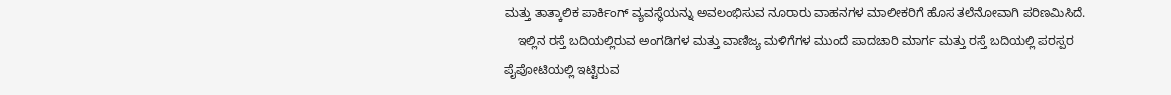ಮತ್ತು ತಾತ್ಕಾಲಿಕ ಪಾರ್ಕಿಂಗ್ ವ್ಯವಸ್ಥೆಯನ್ನು ಅವಲಂಭಿಸುವ ನೂರಾರು ವಾಹನಗಳ ಮಾಲೀಕರಿಗೆ ಹೊಸ ತಲೆನೋವಾಗಿ ಪರಿಣಮಿಸಿದೆ.
    ಇಲ್ಲಿನ ರಸ್ತೆ ಬದಿಯಲ್ಲಿರುವ ಅಂಗಡಿಗಳ ಮತ್ತು ವಾಣಿಜ್ಯ ಮಳಿಗೆಗಳ ಮುಂದೆ ಪಾದಚಾರಿ ಮಾರ್ಗ ಮತ್ತು ರಸ್ತೆ ಬದಿಯಲ್ಲಿ ಪರಸ್ಪರ ಪೈಪೋಟಿಯಲ್ಲಿ ಇಟ್ಟಿರುವ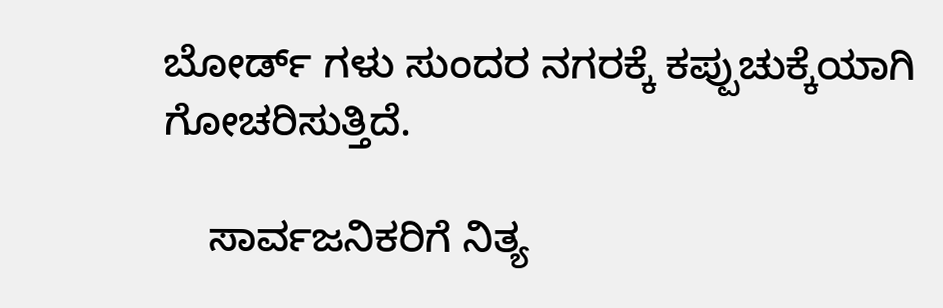ಬೋರ್ಡ್ ಗಳು ಸುಂದರ ನಗರಕ್ಕೆ ಕಪ್ಪುಚುಕ್ಕೆಯಾಗಿ ಗೋಚರಿಸುತ್ತಿದೆ.

    ಸಾರ್ವಜನಿಕರಿಗೆ ನಿತ್ಯ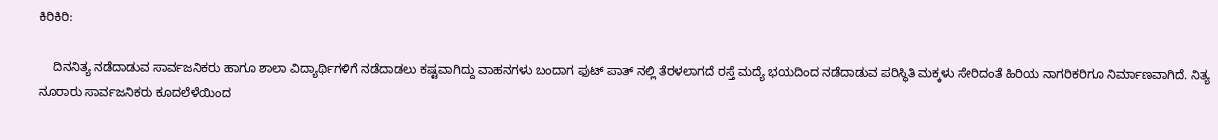ಕಿರಿಕಿರಿ:

    ದಿನನಿತ್ಯ ನಡೆದಾಡುವ ಸಾರ್ವಜನಿಕರು ಹಾಗೂ ಶಾಲಾ ವಿದ್ಯಾರ್ಥಿಗಳಿಗೆ ನಡೆದಾಡಲು ಕಷ್ಟವಾಗಿದ್ದು ವಾಹನಗಳು ಬಂದಾಗ ಫುಟ್ ಪಾತ್ ನಲ್ಲಿ ತೆರಳಲಾಗದೆ ರಸ್ತೆ ಮದ್ಯೆ ಭಯದಿಂದ ನಡೆದಾಡುವ ಪರಿಸ್ಥಿತಿ ಮಕ್ಕಳು ಸೇರಿದಂತೆ ಹಿರಿಯ ನಾಗರಿಕರಿಗೂ ನಿರ್ಮಾಣವಾಗಿದೆ. ನಿತ್ಯ ನೂರಾರು ಸಾರ್ವಜನಿಕರು ಕೂದಲೆಳೆಯಿಂದ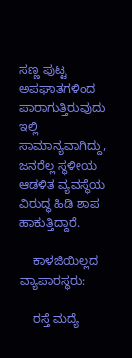ಸಣ್ಣ ಪುಟ್ಟ ಅಪಘಾತಗಳಿಂದ ಪಾರಾಗುತ್ತಿರುವುದು ಇಲ್ಲಿ ಸಾಮಾನ್ಯವಾಗಿದ್ದು, ಜನರೆಲ್ಲ ಸ್ಥಳೀಯ ಆಡಳಿತ ವ್ಯವಸ್ಥೆಯ ವಿರುದ್ಧ ಹಿಡಿ ಶಾಪ ಹಾಕುತ್ತಿದ್ದಾರೆ.

    ಕಾಳಜಿಯಿಲ್ಲದ ವ್ಯಾಪಾರಸ್ಥರು:

    ರಸ್ತೆ ಮದ್ಯೆ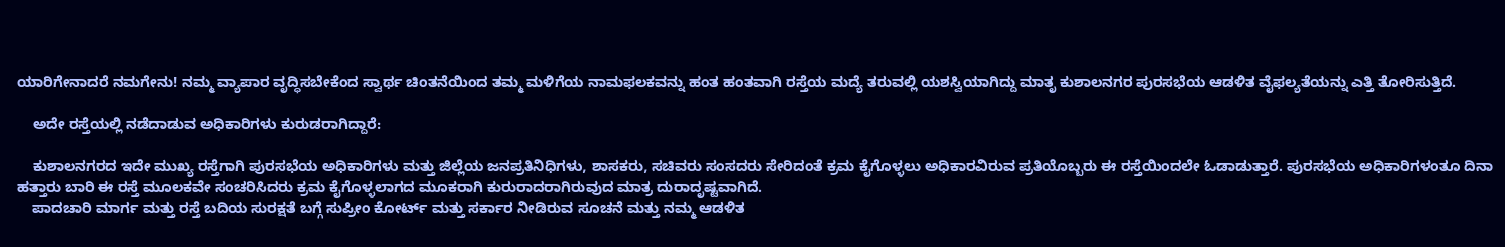ಯಾರಿಗೇನಾದರೆ ನಮಗೇನು! ನಮ್ಮ ವ್ಯಾಪಾರ ವೃದ್ಧಿಸಬೇಕೆಂದ ಸ್ವಾರ್ಥ ಚಿಂತನೆಯಿಂದ ತಮ್ಮ ಮಳಿಗೆಯ ನಾಮಫಲಕವನ್ನು ಹಂತ ಹಂತವಾಗಿ ರಸ್ತೆಯ ಮದ್ಯೆ ತರುವಲ್ಲಿ ಯಶಸ್ವಿಯಾಗಿದ್ದು ಮಾತೃ ಕುಶಾಲನಗರ ಪುರಸಭೆಯ ಆಡಳಿತ ವೈಫಲ್ಯತೆಯನ್ನು ಎತ್ತಿ ತೋರಿಸುತ್ತಿದೆ.

    ಅದೇ ರಸ್ತೆಯಲ್ಲಿ ನಡೆದಾಡುವ ಅಧಿಕಾರಿಗಳು ಕುರುಡರಾಗಿದ್ದಾರೆ:

    ಕುಶಾಲನಗರದ ಇದೇ ಮುಖ್ಯ ರಸ್ತೆಗಾಗಿ ಪುರಸಭೆಯ ಅಧಿಕಾರಿಗಳು ಮತ್ತು ಜಿಲ್ಲೆಯ ಜನಪ್ರತಿನಿಧಿಗಳು, ಶಾಸಕರು, ಸಚಿವರು ಸಂಸದರು ಸೇರಿದಂತೆ ಕ್ರಮ ಕೈಗೊಳ್ಳಲು ಅಧಿಕಾರವಿರುವ ಪ್ರತಿಯೊಬ್ಬರು ಈ ರಸ್ತೆಯಿಂದಲೇ ಓಡಾಡುತ್ತಾರೆ. ಪುರಸಭೆಯ ಅಧಿಕಾರಿಗಳಂತೂ ದಿನಾ ಹತ್ತಾರು ಬಾರಿ ಈ ರಸ್ತೆ ಮೂಲಕವೇ ಸಂಚರಿಸಿದರು ಕ್ರಮ ಕೈಗೊಳ್ಳಲಾಗದ ಮೂಕರಾಗಿ ಕುರುರಾದರಾಗಿರುವುದ ಮಾತ್ರ ದುರಾದೃಷ್ಟವಾಗಿದೆ.
    ಪಾದಚಾರಿ ಮಾರ್ಗ ಮತ್ತು ರಸ್ತೆ ಬದಿಯ ಸುರಕ್ಷತೆ ಬಗ್ಗೆ ಸುಪ್ರೀಂ ಕೋರ್ಟ್ ಮತ್ತು ಸರ್ಕಾರ ನೀಡಿರುವ ಸೂಚನೆ ಮತ್ತು ನಮ್ಮ ಆಡಳಿತ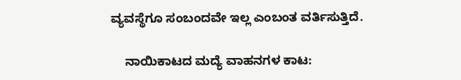ವ್ಯವಸ್ಥೆಗೂ ಸಂಬಂದವೇ ಇಲ್ಲ ಎಂಬಂತ ವರ್ತಿಸುತ್ತಿದೆ.

    ನಾಯಿಕಾಟದ ಮದ್ಯೆ ವಾಹನಗಳ ಕಾಟ: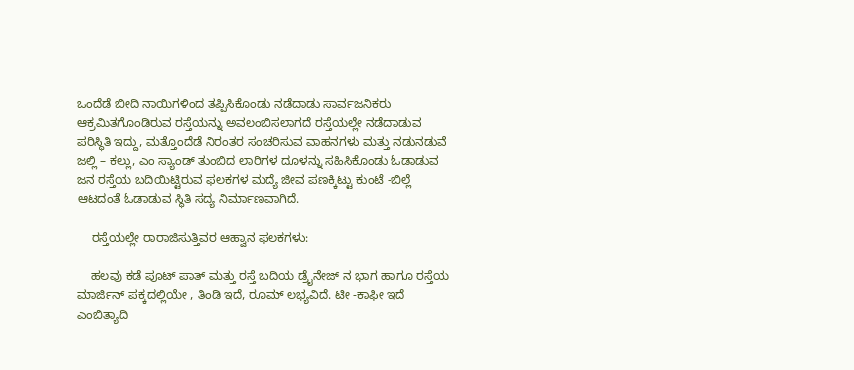ಒಂದೆಡೆ ಬೀದಿ ನಾಯಿಗಳಿಂದ ತಪ್ಪಿಸಿಕೊಂಡು ನಡೆದಾಡು ಸಾರ್ವಜನಿಕರು ಆಕ್ರಮಿತಗೊಂಡಿರುವ ರಸ್ತೆಯನ್ನು ಅವಲಂಬಿಸಲಾಗದೆ ರಸ್ತೆಯಲ್ಲೇ ನಡೆದಾಡುವ ಪರಿಸ್ಥಿತಿ ಇದ್ದು, ಮತ್ತೊಂದೆಡೆ ನಿರಂತರ ಸಂಚರಿಸುವ ವಾಹನಗಳು ಮತ್ತು ನಡುನಡುವೆ ಜಲ್ಲಿ – ಕಲ್ಲು, ಎಂ ಸ್ಯಾಂಡ್ ತುಂಬಿದ ಲಾರಿಗಳ ದೂಳನ್ನು ಸಹಿಸಿಕೊಂಡು ಓಡಾಡುವ ಜನ ರಸ್ತೆಯ ಬದಿಯಿಟ್ಟಿರುವ ಫಲಕಗಳ ಮದ್ಯೆ ಜೀವ ಪಣಕ್ಕಿಟ್ಟು ಕುಂಟೆ -ಬಿಲ್ಲೆ ಆಟದಂತೆ ಓಡಾಡುವ ಸ್ಥಿತಿ ಸದ್ಯ ನಿರ್ಮಾಣವಾಗಿದೆ.

    ರಸ್ತೆಯಲ್ಲೇ ರಾರಾಜಿಸುತ್ತಿವರ ಆಹ್ವಾನ ಫಲಕಗಳು:

    ಹಲವು ಕಡೆ ಪೂಟ್ ಪಾತ್ ಮತ್ತು ರಸ್ತೆ ಬದಿಯ ಡ್ರೈನೇಜ್ ನ ಭಾಗ ಹಾಗೂ ರಸ್ತೆಯ ಮಾರ್ಜಿನ್ ಪಕ್ಕದಲ್ಲಿಯೇ , ತಿಂಡಿ ಇದೆ, ರೂಮ್ ಲಭ್ಯವಿದೆ. ಟೀ -ಕಾಫೀ ಇದೆ ಎಂಬಿತ್ಯಾದಿ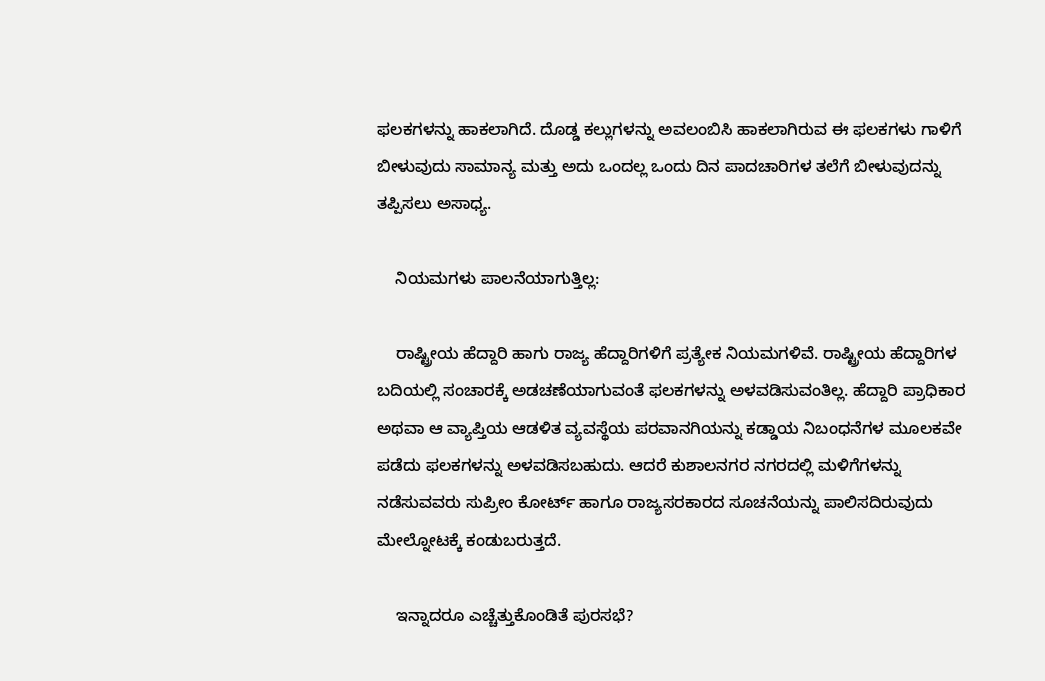ಫಲಕಗಳನ್ನು ಹಾಕಲಾಗಿದೆ. ದೊಡ್ಡ ಕಲ್ಲುಗಳನ್ನು ಅವಲಂಬಿಸಿ ಹಾಕಲಾಗಿರುವ ಈ ಫಲಕಗಳು ಗಾಳಿಗೆ ಬೀಳುವುದು ಸಾಮಾನ್ಯ ಮತ್ತು ಅದು ಒಂದಲ್ಲ ಒಂದು ದಿನ ಪಾದಚಾರಿಗಳ ತಲೆಗೆ ಬೀಳುವುದನ್ನು ತಪ್ಪಿಸಲು ಅಸಾಧ್ಯ.

    ನಿಯಮಗಳು ಪಾಲನೆಯಾಗುತ್ತಿಲ್ಲ:

    ರಾಷ್ಟ್ರೀಯ ಹೆದ್ದಾರಿ ಹಾಗು ರಾಜ್ಯ ಹೆದ್ದಾರಿಗಳಿಗೆ ಪ್ರತ್ಯೇಕ ನಿಯಮಗಳಿವೆ. ರಾಷ್ಟ್ರೀಯ ಹೆದ್ದಾರಿಗಳ ಬದಿಯಲ್ಲಿ ಸಂಚಾರಕ್ಕೆ ಅಡಚಣೆಯಾಗುವಂತೆ ಫಲಕಗಳನ್ನು ಅಳವಡಿಸುವಂತಿಲ್ಲ. ಹೆದ್ದಾರಿ ಪ್ರಾಧಿಕಾರ ಅಥವಾ ಆ ವ್ಯಾಪ್ತಿಯ ಆಡಳಿತ ವ್ಯವಸ್ಥೆಯ ಪರವಾನಗಿಯನ್ನು ಕಡ್ಡಾಯ ನಿಬಂಧನೆಗಳ ಮೂಲಕವೇ ಪಡೆದು ಫಲಕಗಳನ್ನು ಅಳವಡಿಸಬಹುದು. ಆದರೆ ಕುಶಾಲನಗರ ನಗರದಲ್ಲಿ ಮಳಿಗೆಗಳನ್ನು ನಡೆಸುವವರು ಸುಪ್ರೀಂ ಕೋರ್ಟ್ ಹಾಗೂ ರಾಜ್ಯಸರಕಾರದ ಸೂಚನೆಯನ್ನು ಪಾಲಿಸದಿರುವುದು ಮೇಲ್ನೋಟಕ್ಕೆ ಕಂಡುಬರುತ್ತದೆ.

    ಇನ್ನಾದರೂ ಎಚ್ಚೆತ್ತುಕೊಂಡಿತೆ ಪುರಸಭೆ?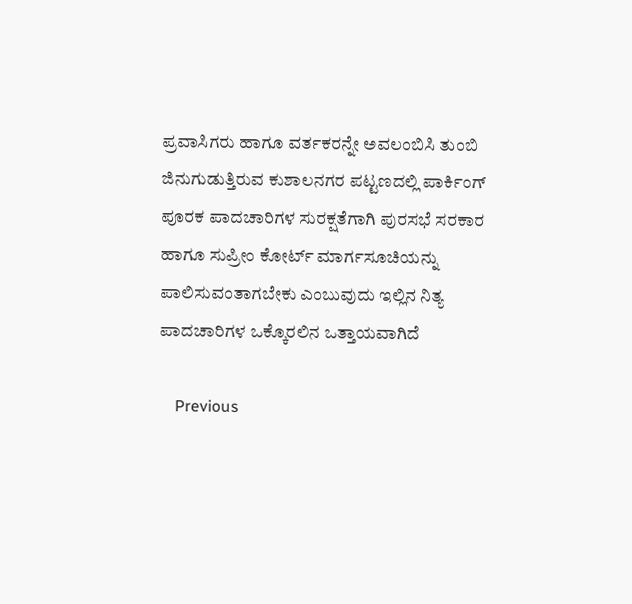ಪ್ರವಾಸಿಗರು ಹಾಗೂ ವರ್ತಕರನ್ನೇ ಅವಲಂಬಿಸಿ ತುಂಬಿ ಜಿನುಗುಡುತ್ತಿರುವ ಕುಶಾಲನಗರ ಪಟ್ಟಣದಲ್ಲಿ ಪಾರ್ಕಿಂಗ್ ಪೂರಕ ಪಾದಚಾರಿಗಳ ಸುರಕ್ಷತೆಗಾಗಿ ಪುರಸಭೆ ಸರಕಾರ ಹಾಗೂ ಸುಪ್ರೀಂ ಕೋರ್ಟ್ ಮಾರ್ಗಸೂಚಿಯನ್ನು ಪಾಲಿಸುವಂತಾಗಬೇಕು ಎಂಬುವುದು ಇಲ್ಲಿನ ನಿತ್ಯ ಪಾದಚಾರಿಗಳ ಒಕ್ಕೊರಲಿನ ಒತ್ತಾಯವಾಗಿದೆ

    Previous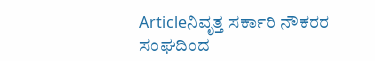Articleನಿವೃತ್ತ ಸರ್ಕಾರಿ ನೌಕರರ ಸಂಘದಿಂದ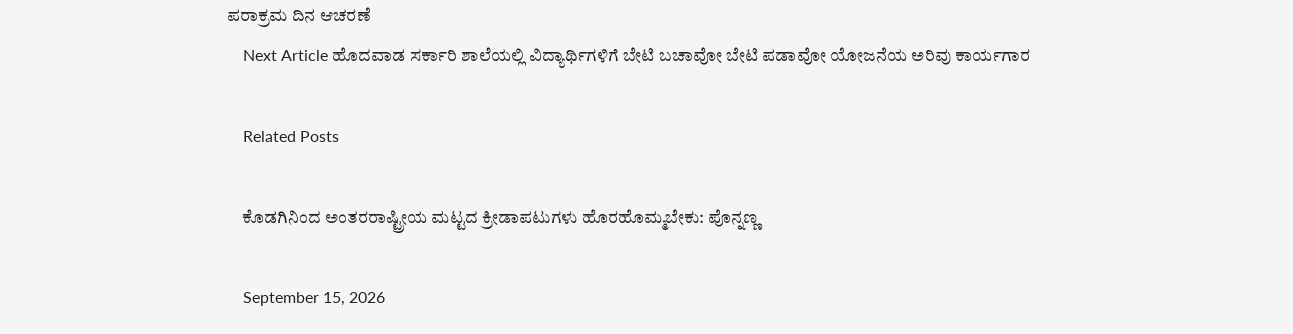ಪರಾಕ್ರಮ ದಿನ ಆಚರಣೆ
    Next Article ಹೊದವಾಡ ಸರ್ಕಾರಿ ಶಾಲೆಯಲ್ಲಿ ವಿದ್ಯಾರ್ಥಿಗಳಿಗೆ ಬೇಟಿ ಬಚಾವೋ ಬೇಟಿ ಪಡಾವೋ ಯೋಜನೆಯ ಅರಿವು ಕಾರ್ಯಗಾರ

    Related Posts

    ಕೊಡಗಿನಿಂದ ಅಂತರರಾಷ್ಟ್ರೀಯ ಮಟ್ಟದ ಕ್ರೀಡಾಪಟುಗಳು ಹೊರಹೊಮ್ಮಬೇಕು: ಪೊನ್ನಣ್ಣ

    September 15, 2026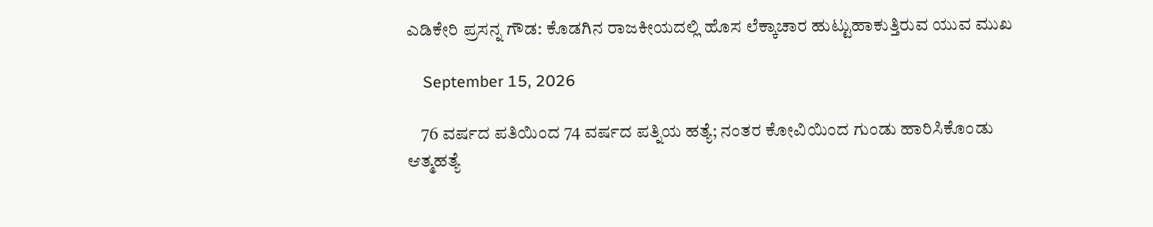ಎಡಿಕೇರಿ ಪ್ರಸನ್ನ ಗೌಡ: ಕೊಡಗಿನ ರಾಜಕೀಯದಲ್ಲಿ ಹೊಸ ಲೆಕ್ಕಾಚಾರ ಹುಟ್ಟುಹಾಕುತ್ತಿರುವ ಯುವ ಮುಖ

    September 15, 2026

    76 ವರ್ಷದ ಪತಿಯಿಂದ 74 ವರ್ಷದ ಪತ್ನಿಯ ಹತ್ಯೆ; ನಂತರ ಕೋವಿಯಿಂದ ಗುಂಡು ಹಾರಿಸಿಕೊಂಡು ಆತ್ಮಹತ್ಯೆ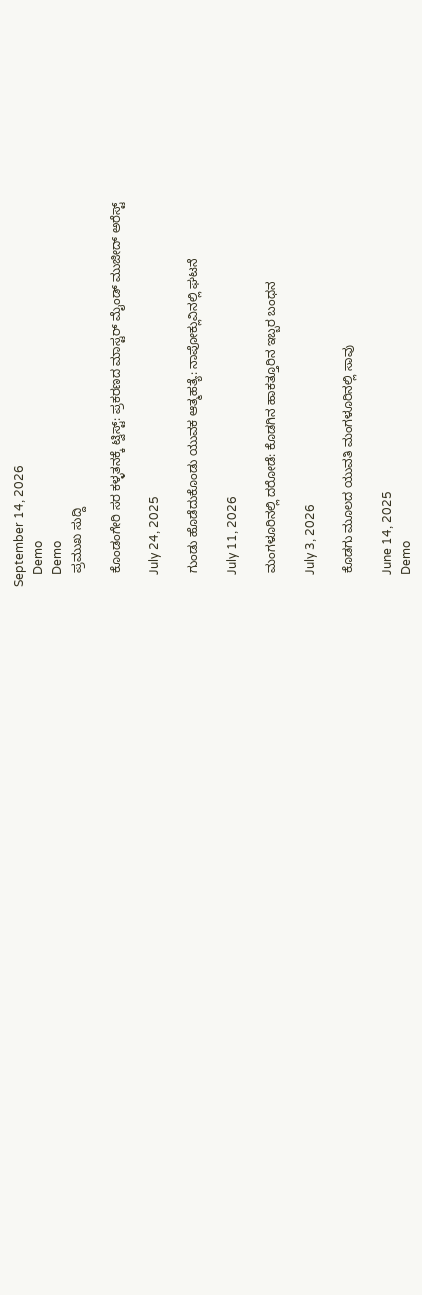September 14, 2026
    Demo
    Demo
    ಪ್ರಮುಖ ಸುದ್ದಿ

    ಕೊಂಡಂಗೇರಿ ಸರ ಕಳ್ಳತನಕ್ಕೆ ಟ್ವಿಸ್ಟ್: ಪ್ರಕರಣದ ಮಾಸ್ಟರ್ ಮೈಂಡ್ ಮುಜೀದ್ ಅರೆಸ್ಟ್

    July 24, 2025

    ಗುಂಡು ಹೊಡೆದುಕೊಂಡು ಯುವಕ ಆತ್ಮಹತ್ಯೆ: ನಾಪೋಕ್ಲುವಿನಲ್ಲಿ ಘಟನೆ

    July 11, 2026

    ಮಂಗಳೂರಿನಲ್ಲಿ ದರೋಡೆ: ಕೊಡಗಿನ ಹಾಕತ್ತೂರಿನ ಇಬ್ಬರ ಬಂಧನ

    July 3, 2026

    ಕೊಡಗು ಮೂಲದ ಯುವತಿ ಮಂಗಳೂರಿನಲ್ಲಿ ಸಾವು

    June 14, 2025
    Demo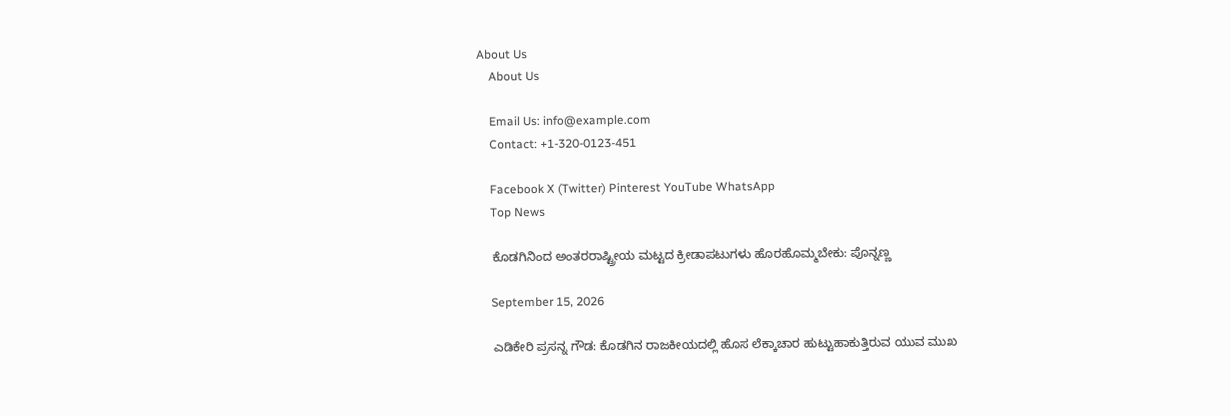About Us
    About Us

    Email Us: info@example.com
    Contact: +1-320-0123-451

    Facebook X (Twitter) Pinterest YouTube WhatsApp
    Top News

    ಕೊಡಗಿನಿಂದ ಅಂತರರಾಷ್ಟ್ರೀಯ ಮಟ್ಟದ ಕ್ರೀಡಾಪಟುಗಳು ಹೊರಹೊಮ್ಮಬೇಕು: ಪೊನ್ನಣ್ಣ

    September 15, 2026

    ಎಡಿಕೇರಿ ಪ್ರಸನ್ನ ಗೌಡ: ಕೊಡಗಿನ ರಾಜಕೀಯದಲ್ಲಿ ಹೊಸ ಲೆಕ್ಕಾಚಾರ ಹುಟ್ಟುಹಾಕುತ್ತಿರುವ ಯುವ ಮುಖ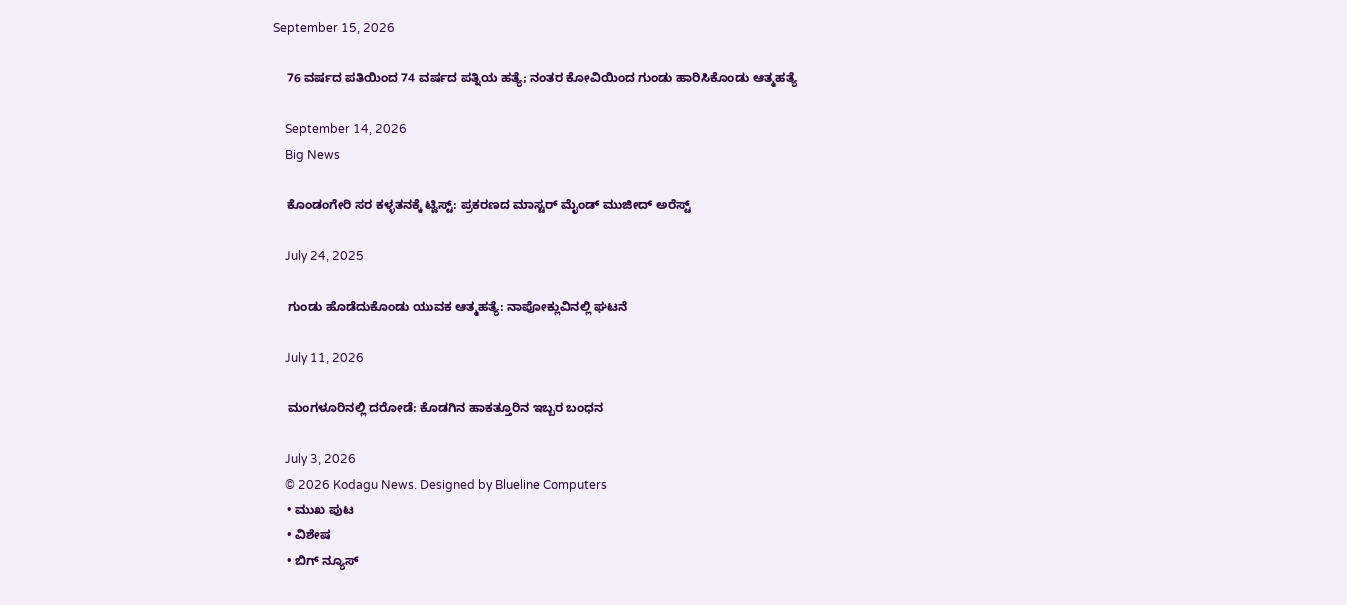September 15, 2026

    76 ವರ್ಷದ ಪತಿಯಿಂದ 74 ವರ್ಷದ ಪತ್ನಿಯ ಹತ್ಯೆ; ನಂತರ ಕೋವಿಯಿಂದ ಗುಂಡು ಹಾರಿಸಿಕೊಂಡು ಆತ್ಮಹತ್ಯೆ

    September 14, 2026
    Big News

    ಕೊಂಡಂಗೇರಿ ಸರ ಕಳ್ಳತನಕ್ಕೆ ಟ್ವಿಸ್ಟ್: ಪ್ರಕರಣದ ಮಾಸ್ಟರ್ ಮೈಂಡ್ ಮುಜೀದ್ ಅರೆಸ್ಟ್

    July 24, 2025

    ಗುಂಡು ಹೊಡೆದುಕೊಂಡು ಯುವಕ ಆತ್ಮಹತ್ಯೆ: ನಾಪೋಕ್ಲುವಿನಲ್ಲಿ ಘಟನೆ

    July 11, 2026

    ಮಂಗಳೂರಿನಲ್ಲಿ ದರೋಡೆ: ಕೊಡಗಿನ ಹಾಕತ್ತೂರಿನ ಇಬ್ಬರ ಬಂಧನ

    July 3, 2026
    © 2026 Kodagu News. Designed by Blueline Computers
    • ಮುಖ ಪುಟ
    • ವಿಶೇಷ
    • ಬಿಗ್ ನ್ಯೂಸ್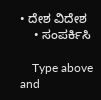• ದೇಶ ವಿದೇಶ
    • ಸಂಪರ್ಕಿಸಿ

    Type above and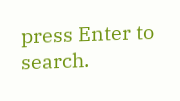press Enter to search.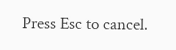Press Esc to cancel.